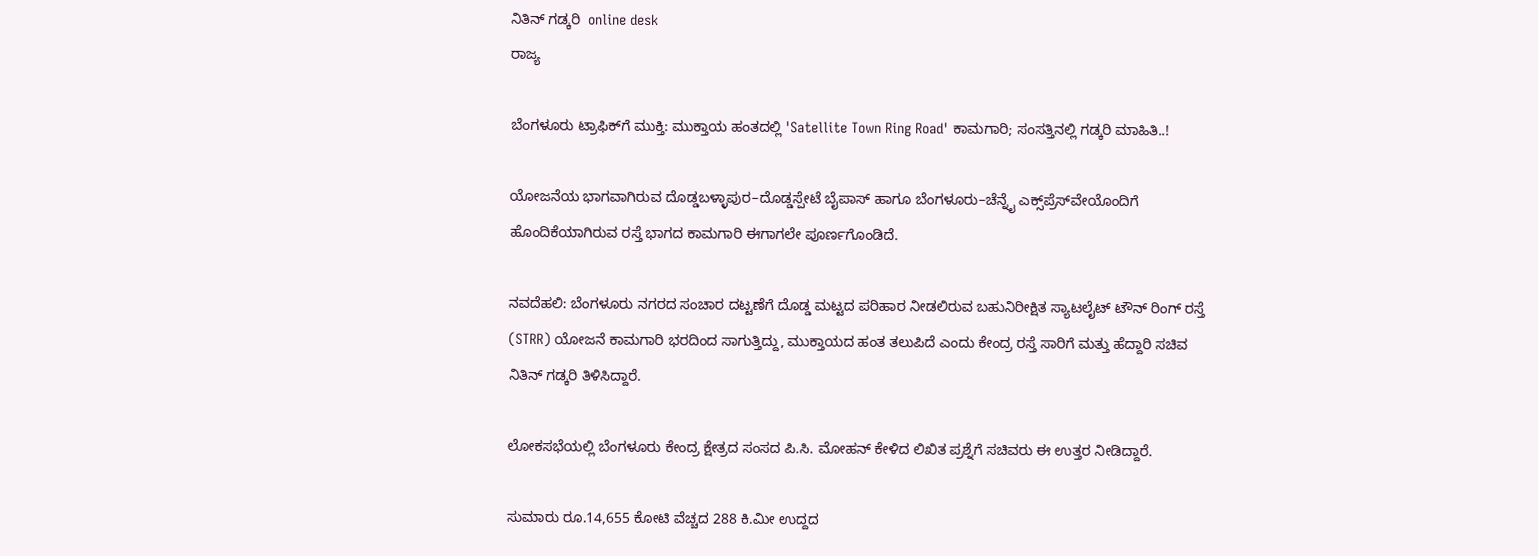ನಿತಿನ್ ಗಡ್ಕರಿ  online desk
ರಾಜ್ಯ

ಬೆಂಗಳೂರು ಟ್ರಾಫಿಕ್‌ಗೆ ಮುಕ್ತಿ: ಮುಕ್ತಾಯ ಹಂತದಲ್ಲಿ 'Satellite Town Ring Road' ಕಾಮಗಾರಿ; ಸಂಸತ್ತಿನಲ್ಲಿ ಗಡ್ಕರಿ ಮಾಹಿತಿ..!

ಯೋಜನೆಯ ಭಾಗವಾಗಿರುವ ದೊಡ್ಡಬಳ್ಳಾಪುರ–ದೊಡ್ಡಸ್ಪೇಟೆ ಬೈಪಾಸ್ ಹಾಗೂ ಬೆಂಗಳೂರು–ಚೆನ್ನೈ ಎಕ್ಸ್‌ಪ್ರೆಸ್‌ವೇಯೊಂದಿಗೆ ಹೊಂದಿಕೆಯಾಗಿರುವ ರಸ್ತೆ ಭಾಗದ ಕಾಮಗಾರಿ ಈಗಾಗಲೇ ಪೂರ್ಣಗೊಂಡಿದೆ.

ನವದೆಹಲಿ: ಬೆಂಗಳೂರು ನಗರದ ಸಂಚಾರ ದಟ್ಟಣೆಗೆ ದೊಡ್ಡ ಮಟ್ಟದ ಪರಿಹಾರ ನೀಡಲಿರುವ ಬಹುನಿರೀಕ್ಷಿತ ಸ್ಯಾಟಲೈಟ್ ಟೌನ್ ರಿಂಗ್ ರಸ್ತೆ (STRR) ಯೋಜನೆ ಕಾಮಗಾರಿ ಭರದಿಂದ ಸಾಗುತ್ತಿದ್ದು, ಮುಕ್ತಾಯದ ಹಂತ ತಲುಪಿದೆ ಎಂದು ಕೇಂದ್ರ ರಸ್ತೆ ಸಾರಿಗೆ ಮತ್ತು ಹೆದ್ದಾರಿ ಸಚಿವ ನಿತಿನ್ ಗಡ್ಕರಿ ತಿಳಿಸಿದ್ದಾರೆ.

ಲೋಕಸಭೆಯಲ್ಲಿ ಬೆಂಗಳೂರು ಕೇಂದ್ರ ಕ್ಷೇತ್ರದ ಸಂಸದ ಪಿ.ಸಿ. ಮೋಹನ್ ಕೇಳಿದ ಲಿಖಿತ ಪ್ರಶ್ನೆಗೆ ಸಚಿವರು ಈ ಉತ್ತರ ನೀಡಿದ್ದಾರೆ.

ಸುಮಾರು ರೂ.14,655 ಕೋಟಿ ವೆಚ್ಚದ 288 ಕಿ.ಮೀ ಉದ್ದದ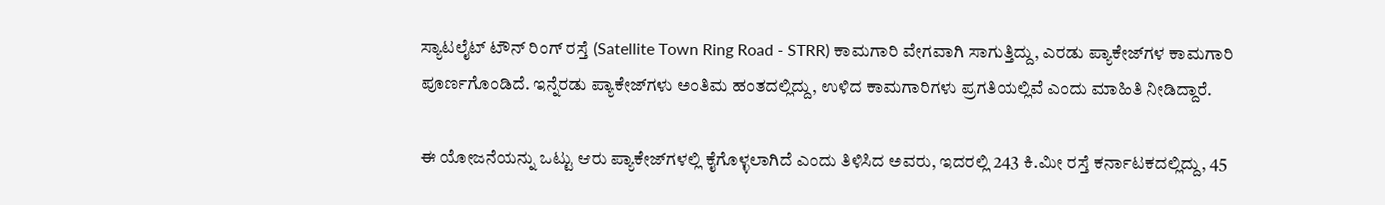ಸ್ಯಾಟಲೈಟ್ ಟೌನ್ ರಿಂಗ್ ರಸ್ತೆ (Satellite Town Ring Road - STRR) ಕಾಮಗಾರಿ ವೇಗವಾಗಿ ಸಾಗುತ್ತಿದ್ದು, ಎರಡು ಪ್ಯಾಕೇಜ್‌ಗಳ ಕಾಮಗಾರಿ ಪೂರ್ಣಗೊಂಡಿದೆ. ಇನ್ನೆರಡು ಪ್ಯಾಕೇಜ್‌ಗಳು ಅಂತಿಮ ಹಂತದಲ್ಲಿದ್ದು, ಉಳಿದ ಕಾಮಗಾರಿಗಳು ಪ್ರಗತಿಯಲ್ಲಿವೆ ಎಂದು ಮಾಹಿತಿ ನೀಡಿದ್ದಾರೆ.

ಈ ಯೋಜನೆಯನ್ನು ಒಟ್ಟು ಆರು ಪ್ಯಾಕೇಜ್‌ಗಳಲ್ಲಿ ಕೈಗೊಳ್ಳಲಾಗಿದೆ ಎಂದು ತಿಳಿಸಿದ ಅವರು, ಇದರಲ್ಲಿ 243 ಕಿ.ಮೀ ರಸ್ತೆ ಕರ್ನಾಟಕದಲ್ಲಿದ್ದು, 45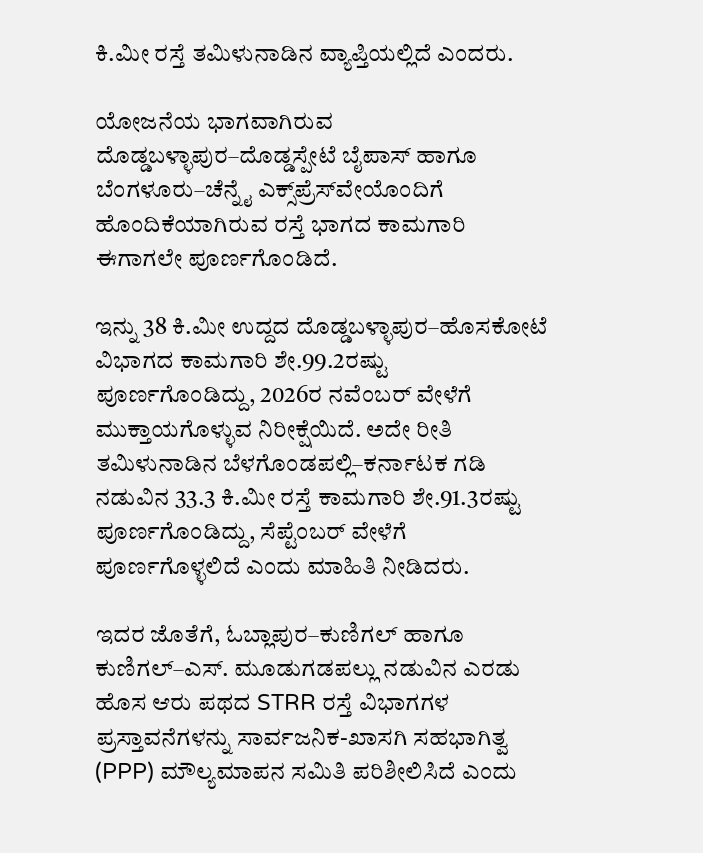ಕಿ.ಮೀ ರಸ್ತೆ ತಮಿಳುನಾಡಿನ ವ್ಯಾಪ್ತಿಯಲ್ಲಿದೆ ಎಂದರು.

ಯೋಜನೆಯ ಭಾಗವಾಗಿರುವ ದೊಡ್ಡಬಳ್ಳಾಪುರ–ದೊಡ್ಡಸ್ಪೇಟೆ ಬೈಪಾಸ್ ಹಾಗೂ ಬೆಂಗಳೂರು–ಚೆನ್ನೈ ಎಕ್ಸ್‌ಪ್ರೆಸ್‌ವೇಯೊಂದಿಗೆ ಹೊಂದಿಕೆಯಾಗಿರುವ ರಸ್ತೆ ಭಾಗದ ಕಾಮಗಾರಿ ಈಗಾಗಲೇ ಪೂರ್ಣಗೊಂಡಿದೆ.

ಇನ್ನು 38 ಕಿ.ಮೀ ಉದ್ದದ ದೊಡ್ಡಬಳ್ಳಾಪುರ–ಹೊಸಕೋಟೆ ವಿಭಾಗದ ಕಾಮಗಾರಿ ಶೇ.99.2ರಷ್ಟು ಪೂರ್ಣಗೊಂಡಿದ್ದು, 2026ರ ನವೆಂಬರ್ ವೇಳೆಗೆ ಮುಕ್ತಾಯಗೊಳ್ಳುವ ನಿರೀಕ್ಷೆಯಿದೆ. ಅದೇ ರೀತಿ ತಮಿಳುನಾಡಿನ ಬೆಳಗೊಂಡಪಲ್ಲಿ–ಕರ್ನಾಟಕ ಗಡಿ ನಡುವಿನ 33.3 ಕಿ.ಮೀ ರಸ್ತೆ ಕಾಮಗಾರಿ ಶೇ.91.3ರಷ್ಟು ಪೂರ್ಣಗೊಂಡಿದ್ದು, ಸೆಪ್ಟೆಂಬರ್ ವೇಳೆಗೆ ಪೂರ್ಣಗೊಳ್ಳಲಿದೆ ಎಂದು ಮಾಹಿತಿ ನೀಡಿದರು.

ಇದರ ಜೊತೆಗೆ, ಓಬ್ಲಾಪುರ–ಕುಣಿಗಲ್ ಹಾಗೂ ಕುಣಿಗಲ್–ಎಸ್. ಮೂಡುಗಡಪಲ್ಲು ನಡುವಿನ ಎರಡು ಹೊಸ ಆರು ಪಥದ STRR ರಸ್ತೆ ವಿಭಾಗಗಳ ಪ್ರಸ್ತಾವನೆಗಳನ್ನು ಸಾರ್ವಜನಿಕ-ಖಾಸಗಿ ಸಹಭಾಗಿತ್ವ (PPP) ಮೌಲ್ಯಮಾಪನ ಸಮಿತಿ ಪರಿಶೀಲಿಸಿದೆ ಎಂದು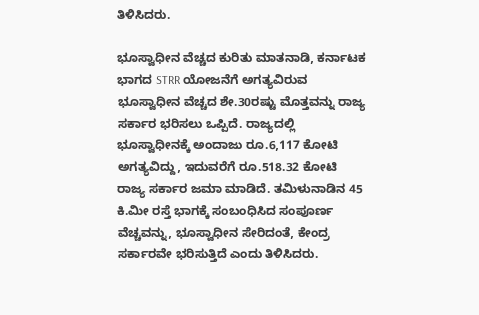ತಿಳಿಸಿದರು.

ಭೂಸ್ವಾಧೀನ ವೆಚ್ಚದ ಕುರಿತು ಮಾತನಾಡಿ, ಕರ್ನಾಟಕ ಭಾಗದ STRR ಯೋಜನೆಗೆ ಅಗತ್ಯವಿರುವ ಭೂಸ್ವಾಧೀನ ವೆಚ್ಚದ ಶೇ.30ರಷ್ಟು ಮೊತ್ತವನ್ನು ರಾಜ್ಯ ಸರ್ಕಾರ ಭರಿಸಲು ಒಪ್ಪಿದೆ. ರಾಜ್ಯದಲ್ಲಿ ಭೂಸ್ವಾಧೀನಕ್ಕೆ ಅಂದಾಜು ರೂ.6,117 ಕೋಟಿ ಅಗತ್ಯವಿದ್ದು, ಇದುವರೆಗೆ ರೂ.518.32 ಕೋಟಿ ರಾಜ್ಯ ಸರ್ಕಾರ ಜಮಾ ಮಾಡಿದೆ. ತಮಿಳುನಾಡಿನ 45 ಕಿ.ಮೀ ರಸ್ತೆ ಭಾಗಕ್ಕೆ ಸಂಬಂಧಿಸಿದ ಸಂಪೂರ್ಣ ವೆಚ್ಚವನ್ನು, ಭೂಸ್ವಾಧೀನ ಸೇರಿದಂತೆ, ಕೇಂದ್ರ ಸರ್ಕಾರವೇ ಭರಿಸುತ್ತಿದೆ ಎಂದು ತಿಳಿಸಿದರು.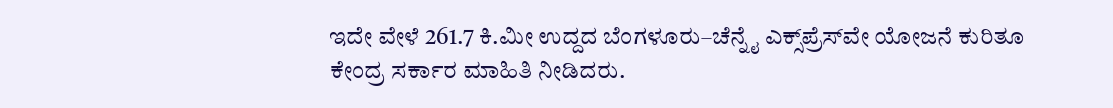ಇದೇ ವೇಳೆ 261.7 ಕಿ.ಮೀ ಉದ್ದದ ಬೆಂಗಳೂರು–ಚೆನ್ನೈ ಎಕ್ಸ್‌ಪ್ರೆಸ್‌ವೇ ಯೋಜನೆ ಕುರಿತೂ ಕೇಂದ್ರ ಸರ್ಕಾರ ಮಾಹಿತಿ ನೀಡಿದರು.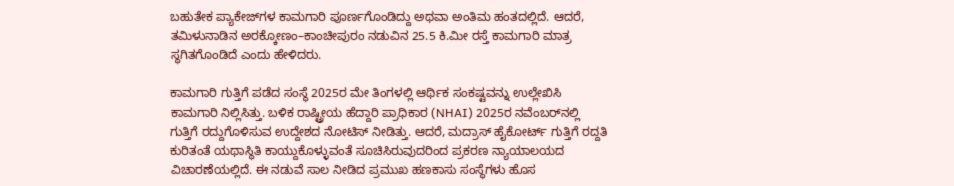ಬಹುತೇಕ ಪ್ಯಾಕೇಜ್‌ಗಳ ಕಾಮಗಾರಿ ಪೂರ್ಣಗೊಂಡಿದ್ದು ಅಥವಾ ಅಂತಿಮ ಹಂತದಲ್ಲಿದೆ. ಆದರೆ, ತಮಿಳುನಾಡಿನ ಅರಕ್ಕೋಣಂ–ಕಾಂಚೀಪುರಂ ನಡುವಿನ 25.5 ಕಿ.ಮೀ ರಸ್ತೆ ಕಾಮಗಾರಿ ಮಾತ್ರ ಸ್ಥಗಿತಗೊಂಡಿದೆ ಎಂದು ಹೇಳಿದರು.

ಕಾಮಗಾರಿ ಗುತ್ತಿಗೆ ಪಡೆದ ಸಂಸ್ಥೆ 2025ರ ಮೇ ತಿಂಗಳಲ್ಲಿ ಆರ್ಥಿಕ ಸಂಕಷ್ಟವನ್ನು ಉಲ್ಲೇಖಿಸಿ ಕಾಮಗಾರಿ ನಿಲ್ಲಿಸಿತ್ತು. ಬಳಿಕ ರಾಷ್ಟ್ರೀಯ ಹೆದ್ದಾರಿ ಪ್ರಾಧಿಕಾರ (NHAI) 2025ರ ನವೆಂಬರ್‌ನಲ್ಲಿ ಗುತ್ತಿಗೆ ರದ್ದುಗೊಳಿಸುವ ಉದ್ದೇಶದ ನೋಟಿಸ್ ನೀಡಿತ್ತು. ಆದರೆ, ಮದ್ರಾಸ್ ಹೈಕೋರ್ಟ್ ಗುತ್ತಿಗೆ ರದ್ದತಿ ಕುರಿತಂತೆ ಯಥಾಸ್ಥಿತಿ ಕಾಯ್ದುಕೊಳ್ಳುವಂತೆ ಸೂಚಿಸಿರುವುದರಿಂದ ಪ್ರಕರಣ ನ್ಯಾಯಾಲಯದ ವಿಚಾರಣೆಯಲ್ಲಿದೆ. ಈ ನಡುವೆ ಸಾಲ ನೀಡಿದ ಪ್ರಮುಖ ಹಣಕಾಸು ಸಂಸ್ಥೆಗಳು ಹೊಸ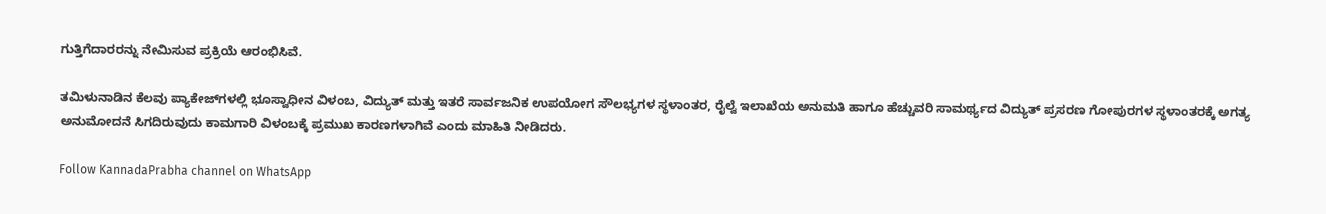ಗುತ್ತಿಗೆದಾರರನ್ನು ನೇಮಿಸುವ ಪ್ರಕ್ರಿಯೆ ಆರಂಭಿಸಿವೆ.

ತಮಿಳುನಾಡಿನ ಕೆಲವು ಪ್ಯಾಕೇಜ್‌ಗಳಲ್ಲಿ ಭೂಸ್ವಾಧೀನ ವಿಳಂಬ, ವಿದ್ಯುತ್ ಮತ್ತು ಇತರೆ ಸಾರ್ವಜನಿಕ ಉಪಯೋಗ ಸೌಲಭ್ಯಗಳ ಸ್ಥಳಾಂತರ, ರೈಲ್ವೆ ಇಲಾಖೆಯ ಅನುಮತಿ ಹಾಗೂ ಹೆಚ್ಚುವರಿ ಸಾಮರ್ಥ್ಯದ ವಿದ್ಯುತ್ ಪ್ರಸರಣ ಗೋಪುರಗಳ ಸ್ಥಳಾಂತರಕ್ಕೆ ಅಗತ್ಯ ಅನುಮೋದನೆ ಸಿಗದಿರುವುದು ಕಾಮಗಾರಿ ವಿಳಂಬಕ್ಕೆ ಪ್ರಮುಖ ಕಾರಣಗಳಾಗಿವೆ ಎಂದು ಮಾಹಿತಿ ನೀಡಿದರು.

Follow KannadaPrabha channel on WhatsApp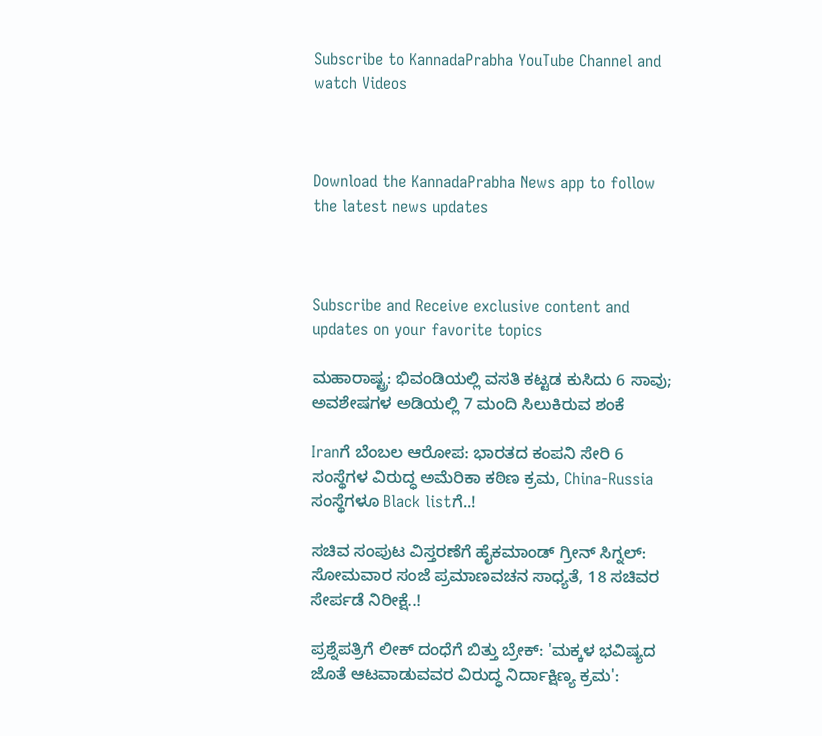Subscribe to KannadaPrabha YouTube Channel and watch Videos



Download the KannadaPrabha News app to follow the latest news updates



Subscribe and Receive exclusive content and updates on your favorite topics

ಮಹಾರಾಷ್ಟ್ರ: ಭಿವಂಡಿಯಲ್ಲಿ ವಸತಿ ಕಟ್ಟಡ ಕುಸಿದು 6 ಸಾವು; ಅವಶೇಷಗಳ ಅಡಿಯಲ್ಲಿ 7 ಮಂದಿ ಸಿಲುಕಿರುವ ಶಂಕೆ

Iranಗೆ ಬೆಂಬಲ ಆರೋಪ: ಭಾರತದ ಕಂಪನಿ ಸೇರಿ 6 ಸಂಸ್ಥೆಗಳ ವಿರುದ್ಧ ಅಮೆರಿಕಾ ಕಠಿಣ ಕ್ರಮ, China-Russia ಸಂಸ್ಥೆಗಳೂ Black listಗೆ..!

ಸಚಿವ ಸಂಪುಟ ವಿಸ್ತರಣೆಗೆ ಹೈಕಮಾಂಡ್ ಗ್ರೀನ್ ಸಿಗ್ನಲ್: ಸೋಮವಾರ ಸಂಜೆ ಪ್ರಮಾಣವಚನ ಸಾಧ್ಯತೆ, 18 ಸಚಿವರ ಸೇರ್ಪಡೆ ನಿರೀಕ್ಷೆ..!

ಪ್ರಶ್ನೆಪತ್ರಿಗೆ ಲೀಕ್ ದಂಧೆಗೆ ಬಿತ್ತು ಬ್ರೇಕ್: 'ಮಕ್ಕಳ ಭವಿಷ್ಯದ ಜೊತೆ ಆಟವಾಡುವವರ ವಿರುದ್ಧ ನಿರ್ದಾಕ್ಷಿಣ್ಯ ಕ್ರಮ':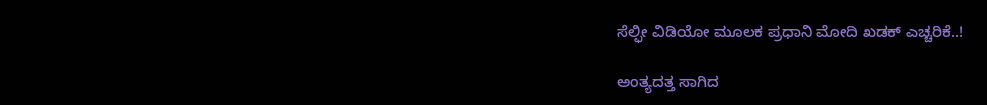ಸೆಲ್ಫೀ ವಿಡಿಯೋ ಮೂಲಕ ಪ್ರಧಾನಿ ಮೋದಿ ಖಡಕ್ ಎಚ್ಚರಿಕೆ..!

ಅಂತ್ಯದತ್ತ ಸಾಗಿದ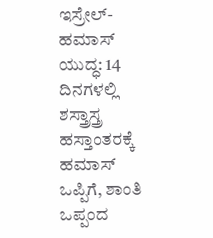ಇಸ್ರೇಲ್-ಹಮಾಸ್ ಯುದ್ಧ: 14 ದಿನಗಳಲ್ಲಿ ಶಸ್ತ್ರಾಸ್ತ್ರ ಹಸ್ತಾಂತರಕ್ಕೆ ಹಮಾಸ್ ಒಪ್ಪಿಗೆ, ಶಾಂತಿ ಒಪ್ಪಂದ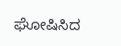ಘೋಷಿಸಿದ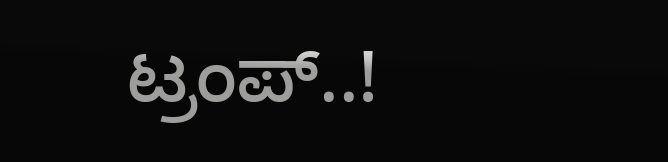ಟ್ರಂಪ್..!